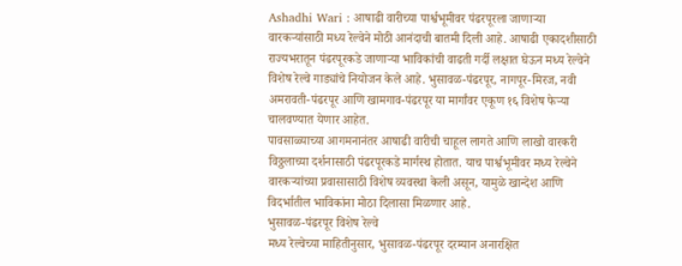Ashadhi Wari : आषाढी वारीच्या पार्श्वभूमीवर पंढरपूरला जाणाऱ्या वारकऱ्यांसाठी मध्य रेल्वेने मोठी आनंदाची बातमी दिली आहे. आषाढी एकादशीसाठी राज्यभरातून पंढरपूरकडे जाणाऱ्या भाविकांची वाढती गर्दी लक्षात घेऊन मध्य रेल्वेने विशेष रेल्वे गाड्यांचे नियोजन केले आहे. भुसावळ-पंढरपूर, नागपूर-मिरज, नवी अमरावती-पंढरपूर आणि खामगाव-पंढरपूर या मार्गांवर एकूण १६ विशेष फेऱ्या चालवण्यात येणार आहेत.
पावसाळ्याच्या आगमनानंतर आषाढी वारीची चाहूल लागते आणि लाखो वारकरी विठ्ठलाच्या दर्शनासाठी पंढरपूरकडे मार्गस्थ होतात. याच पार्श्वभूमीवर मध्य रेल्वेने वारकऱ्यांच्या प्रवासासाठी विशेष व्यवस्था केली असून, यामुळे खान्देश आणि विदर्भातील भाविकांना मोठा दिलासा मिळणार आहे.
भुसावळ-पंढरपूर विशेष रेल्वे
मध्य रेल्वेच्या माहितीनुसार, भुसावळ-पंढरपूर दरम्यान अनारक्षित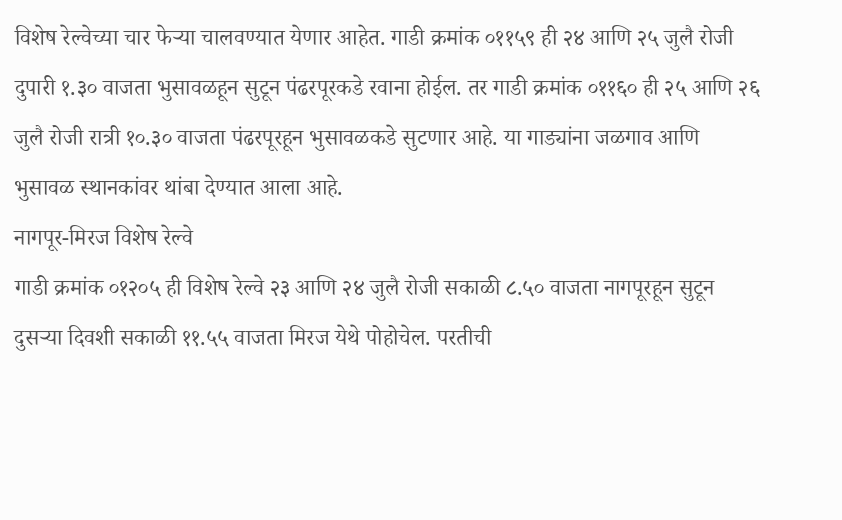विशेष रेल्वेच्या चार फेऱ्या चालवण्यात येणार आहेत. गाडी क्रमांक ०११५९ ही २४ आणि २५ जुलै रोजी दुपारी १.३० वाजता भुसावळहून सुटून पंढरपूरकडे रवाना होईल. तर गाडी क्रमांक ०११६० ही २५ आणि २६ जुलै रोजी रात्री १०.३० वाजता पंढरपूरहून भुसावळकडे सुटणार आहे. या गाड्यांना जळगाव आणि भुसावळ स्थानकांवर थांबा देण्यात आला आहे.
नागपूर-मिरज विशेष रेल्वे
गाडी क्रमांक ०१२०५ ही विशेष रेल्वे २३ आणि २४ जुलै रोजी सकाळी ८.५० वाजता नागपूरहून सुटून दुसऱ्या दिवशी सकाळी ११.५५ वाजता मिरज येथे पोहोचेल. परतीची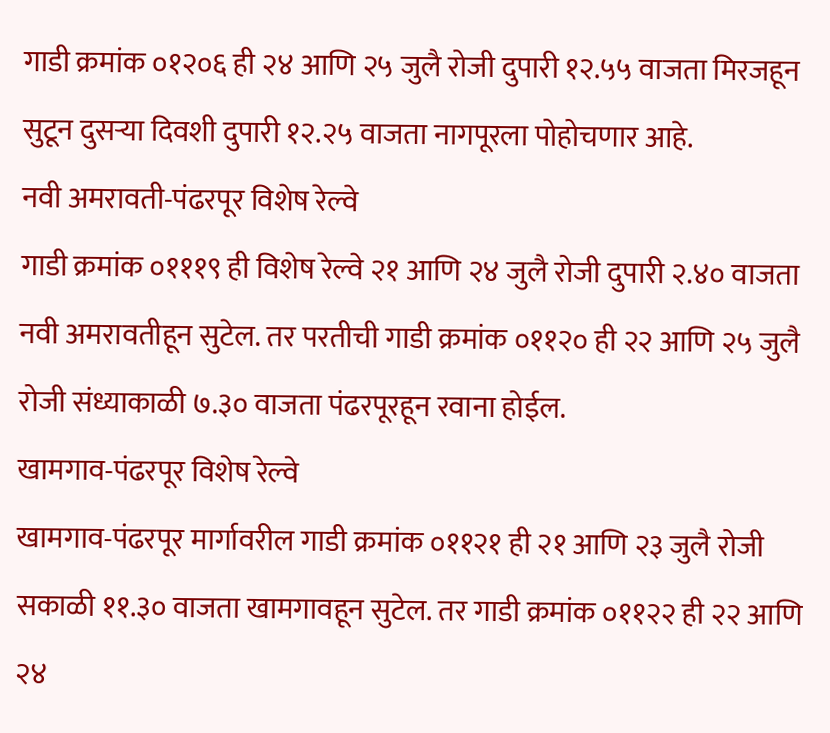गाडी क्रमांक ०१२०६ ही २४ आणि २५ जुलै रोजी दुपारी १२.५५ वाजता मिरजहून सुटून दुसऱ्या दिवशी दुपारी १२.२५ वाजता नागपूरला पोहोचणार आहे.
नवी अमरावती-पंढरपूर विशेष रेल्वे
गाडी क्रमांक ०१११९ ही विशेष रेल्वे २१ आणि २४ जुलै रोजी दुपारी २.४० वाजता नवी अमरावतीहून सुटेल. तर परतीची गाडी क्रमांक ०११२० ही २२ आणि २५ जुलै रोजी संध्याकाळी ७.३० वाजता पंढरपूरहून रवाना होईल.
खामगाव-पंढरपूर विशेष रेल्वे
खामगाव-पंढरपूर मार्गावरील गाडी क्रमांक ०११२१ ही २१ आणि २३ जुलै रोजी सकाळी ११.३० वाजता खामगावहून सुटेल. तर गाडी क्रमांक ०११२२ ही २२ आणि २४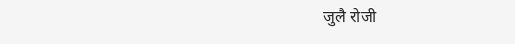जुलै रोजी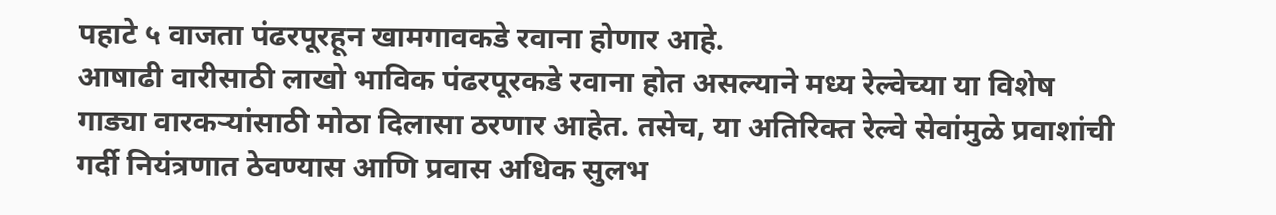पहाटे ५ वाजता पंढरपूरहून खामगावकडे रवाना होणार आहे.
आषाढी वारीसाठी लाखो भाविक पंढरपूरकडे रवाना होत असल्याने मध्य रेल्वेच्या या विशेष गाड्या वारकऱ्यांसाठी मोठा दिलासा ठरणार आहेत. तसेच, या अतिरिक्त रेल्वे सेवांमुळे प्रवाशांची गर्दी नियंत्रणात ठेवण्यास आणि प्रवास अधिक सुलभ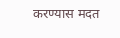करण्यास मदत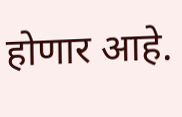होणार आहे.